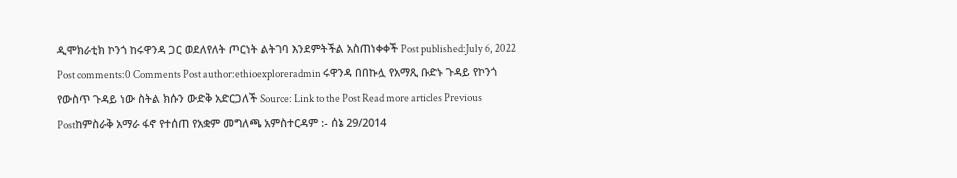ዲሞክራቲክ ኮንጎ ከሩዋንዳ ጋር ወደለየለት ጦርነት ልትገባ እንደምትችል አስጠነቀቀች Post published:July 6, 2022 Post comments:0 Comments Post author:ethioexploreradmin ሩዋንዳ በበኩሏ የአማጺ ቡድኑ ጉዳይ የኮንጎ የውስጥ ጉዳይ ነው ስትል ክሱን ውድቅ አድርጋለች Source: Link to the Post Read more articles Previous Postከምስራቅ አማራ ፋኖ የተሰጠ የአቋም መግለጫ አምስተርዳም :- ሰኔ 29/2014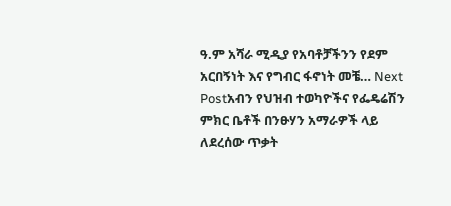ዓ.ም አሻራ ሚዲያ የአባቶቻችንን የደም አርበኝነት እና የግብር ፋኖነት መቼ… Next Postአብን የህዝብ ተወካዮችና የፌዴሬሽን ምክር ቤቶች በንፁሃን አማራዎች ላይ ለደረሰው ጥቃት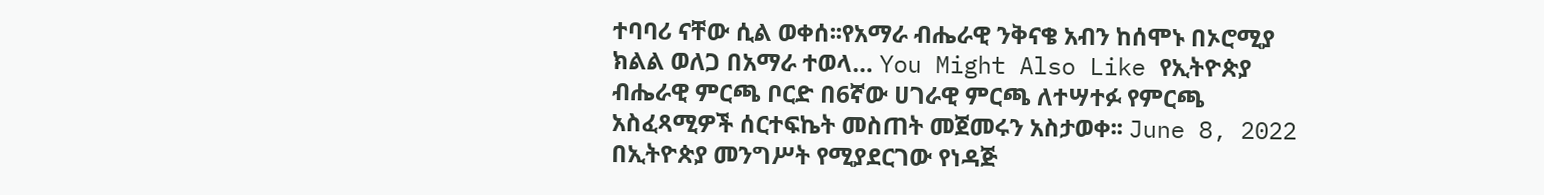ተባባሪ ናቸው ሲል ወቀሰ፡፡የአማራ ብሔራዊ ንቅናቄ አብን ከሰሞኑ በኦሮሚያ ክልል ወለጋ በአማራ ተወላ… You Might Also Like የኢትዮጵያ ብሔራዊ ምርጫ ቦርድ በ6ኛው ሀገራዊ ምርጫ ለተሣተፉ የምርጫ አስፈጻሚዎች ሰርተፍኬት መስጠት መጀመሩን አስታወቀ፡፡ June 8, 2022 በኢትዮጵያ መንግሥት የሚያደርገው የነዳጅ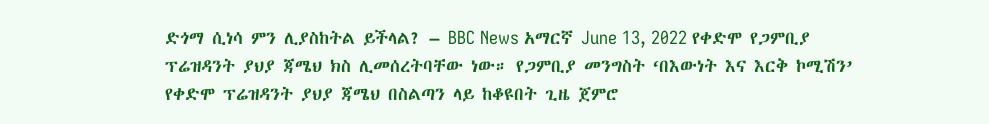ድጎማ ሲነሳ ምን ሊያስከትል ይችላል? – BBC News አማርኛ June 13, 2022 የቀድሞ የጋምቢያ ፕሬዝዳንት ያህያ ጃሜህ ክስ ሊመሰረትባቸው ነው። የጋምቢያ መንግስት ‘በእውነት እና እርቅ ኮሚሽን’ የቀድሞ ፕሬዝዳንት ያህያ ጃሜህ በስልጣን ላይ ከቆዩበት ጊዜ ጀምሮ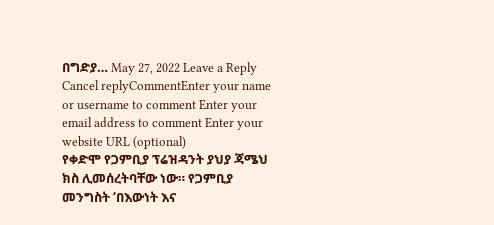በግድያ… May 27, 2022 Leave a Reply Cancel replyCommentEnter your name or username to comment Enter your email address to comment Enter your website URL (optional)
የቀድሞ የጋምቢያ ፕሬዝዳንት ያህያ ጃሜህ ክስ ሊመሰረትባቸው ነው። የጋምቢያ መንግስት ‘በእውነት እና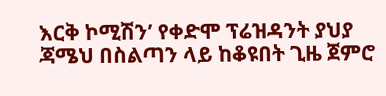እርቅ ኮሚሽን’ የቀድሞ ፕሬዝዳንት ያህያ ጃሜህ በስልጣን ላይ ከቆዩበት ጊዜ ጀምሮ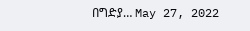በግድያ… May 27, 2022